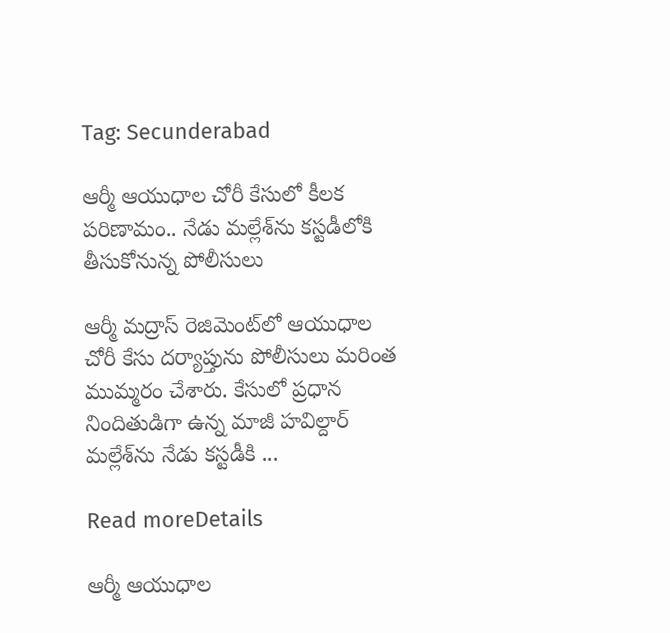Tag: Secunderabad

ఆర్మీ ఆయుధాల చోరీ కేసులో కీలక పరిణామం.. నేడు మల్లేశ్‌ను కస్టడీలోకి తీసుకోనున్న పోలీసులు

ఆర్మీ మద్రాస్‌ రెజిమెంట్‌లో ఆయుధాల చోరీ కేసు దర్యాప్తును పోలీసులు మరింత ముమ్మరం చేశారు. కేసులో ప్రధాన నిందితుడిగా ఉన్న మాజీ హవిల్దార్‌ మల్లేశ్‌ను నేడు కస్టడీకి ...

Read moreDetails

ఆర్మీ ఆయుధాల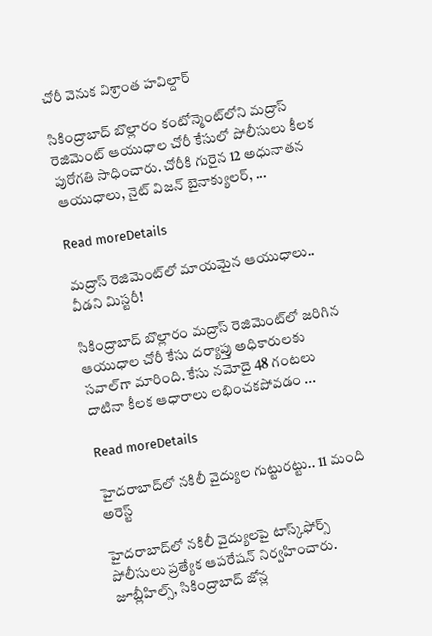చోరీ వెనుక విశ్రాంత హవిల్దార్‌

సికింద్రాబాద్‌ బొల్లారం కంటోన్మెంట్‌లోని మద్రాస్‌ రెజిమెంట్‌ ఆయుధాల చోరీ కేసులో పోలీసులు కీలక పురోగతి సాధించారు. చోరీకి గురైన 12 అధునాతన ఆయుధాలు, నైట్‌ విజన్‌ బైనాక్యులర్‌, ...

Read moreDetails

మద్రాస్‌ రెజిమెంట్‌లో మాయమైన ఆయుధాలు.. వీడని మిస్టరీ!

సికింద్రాబాద్‌ బొల్లారం మద్రాస్‌ రెజిమెంట్‌లో జరిగిన ఆయుధాల చోరీ కేసు దర్యాప్తు అధికారులకు సవాల్‌గా మారింది. కేసు నమోదై 48 గంటలు దాటినా కీలక ఆధారాలు లభించకపోవడం ...

Read moreDetails

హైదరాబాద్‌లో నకిలీ వైద్యుల గుట్టురట్టు.. 11 మంది అరెస్ట్‌

హైదరాబాద్‌లో నకిలీ వైద్యులపై టాస్క్‌ఫోర్స్‌ పోలీసులు ప్రత్యేక ఆపరేషన్‌ నిర్వహించారు. జూబ్లీహిల్స్‌, సికింద్రాబాద్‌ జోన్ల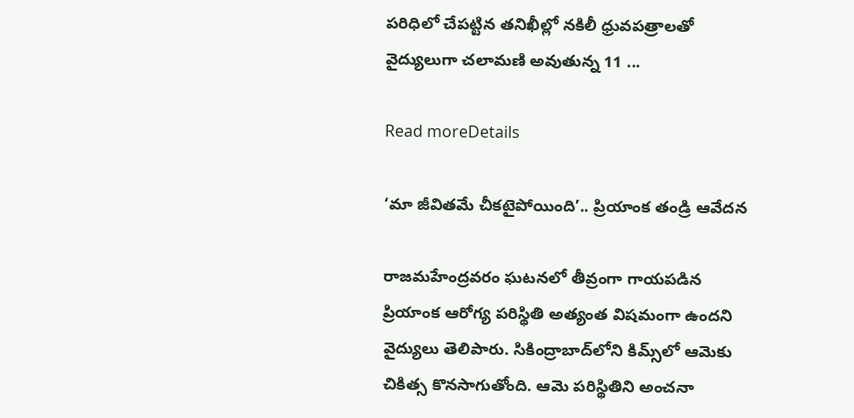పరిధిలో చేపట్టిన తనిఖీల్లో నకిలీ ధ్రువపత్రాలతో వైద్యులుగా చలామణి అవుతున్న 11 ...

Read moreDetails

‘మా జీవితమే చీకటైపోయింది’.. ప్రియాంక తండ్రి ఆవేదన

రాజమహేంద్రవరం ఘటనలో తీవ్రంగా గాయపడిన ప్రియాంక ఆరోగ్య పరిస్థితి అత్యంత విషమంగా ఉందని వైద్యులు తెలిపారు. సికింద్రాబాద్‌లోని కిమ్స్‌లో ఆమెకు చికిత్స కొనసాగుతోంది. ఆమె పరిస్థితిని అంచనా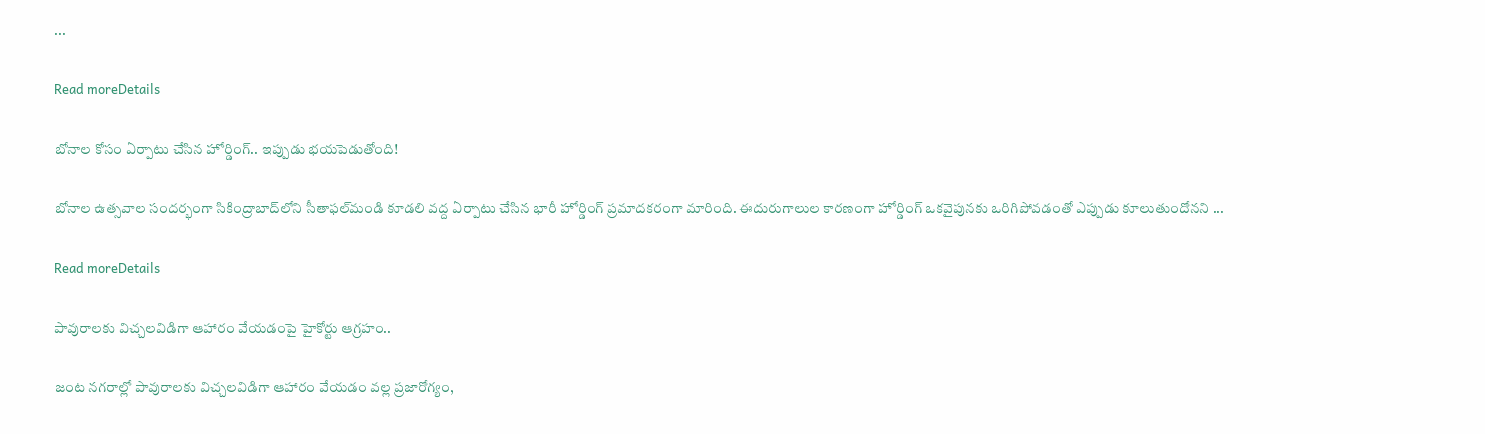...

Read moreDetails

బోనాల కోసం ఏర్పాటు చేసిన హోర్డింగ్‌.. ఇప్పుడు భయపెడుతోంది!

బోనాల ఉత్సవాల సందర్భంగా సికింద్రాబాద్‌లోని సీతాఫల్‌మండి కూడలి వద్ద ఏర్పాటు చేసిన భారీ హోర్డింగ్‌ ప్రమాదకరంగా మారింది. ఈదురుగాలుల కారణంగా హోర్డింగ్‌ ఒకవైపునకు ఒరిగిపోవడంతో ఎప్పుడు కూలుతుందోనని ...

Read moreDetails

పావురాలకు విచ్చలవిడిగా ఆహారం వేయడంపై హైకోర్టు ఆగ్రహం..

జంట నగరాల్లో పావురాలకు విచ్చలవిడిగా ఆహారం వేయడం వల్ల ప్రజారోగ్యం,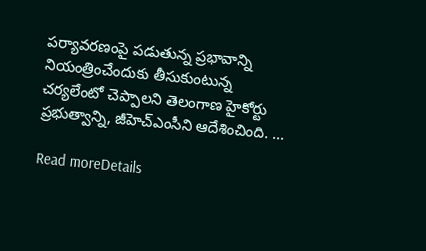పర్యావరణంపై పడుతున్న ప్రభావాన్ని నియంత్రించేందుకు తీసుకుంటున్న చర్యలేంటో చెప్పాలని తెలంగాణ హైకోర్టు ప్రభుత్వాన్ని, జీహెచ్‌ఎంసీని ఆదేశించింది. ...

Read moreDetails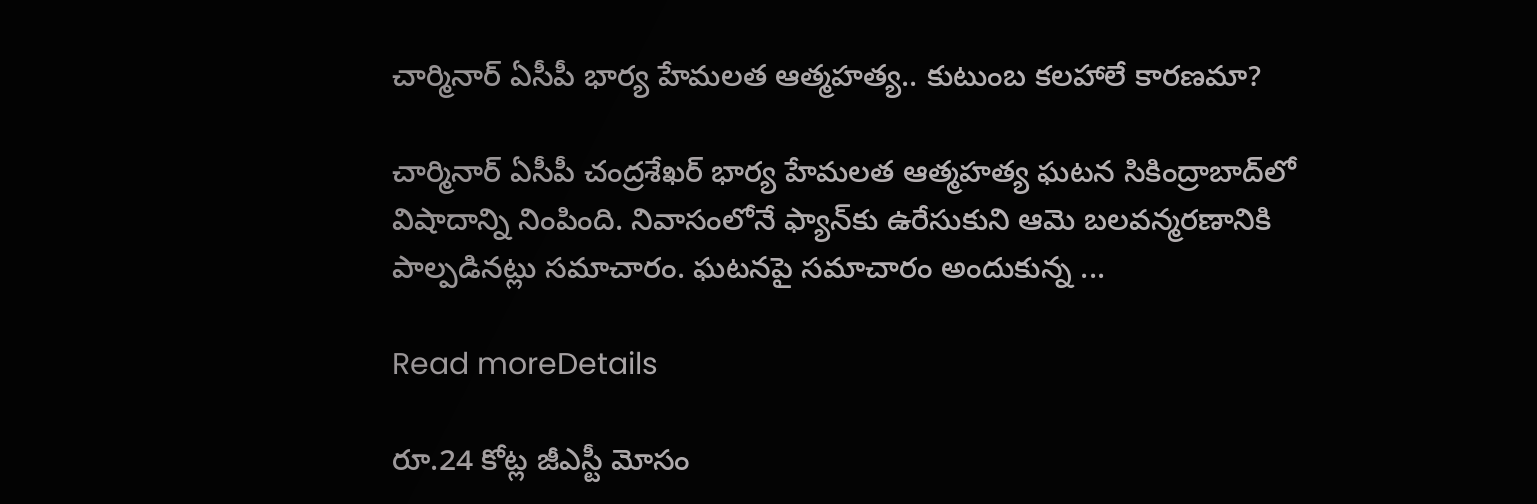చార్మినార్‌ ఏసీపీ భార్య హేమలత ఆత్మహత్య.. కుటుంబ కలహాలే కారణమా?

చార్మినార్‌ ఏసీపీ చంద్రశేఖర్‌ భార్య హేమలత ఆత్మహత్య ఘటన సికింద్రాబాద్‌లో విషాదాన్ని నింపింది. నివాసంలోనే ఫ్యాన్‌కు ఉరేసుకుని ఆమె బలవన్మరణానికి పాల్పడినట్లు సమాచారం. ఘటనపై సమాచారం అందుకున్న ...

Read moreDetails

రూ.24 కోట్ల జీఎస్టీ మోసం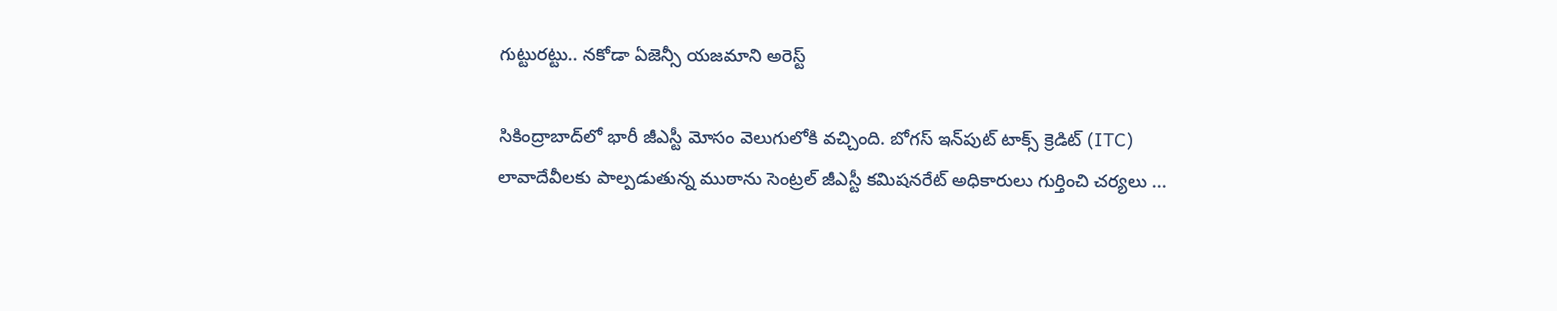గుట్టురట్టు.. నకోడా ఏజెన్సీ యజమాని అరెస్ట్‌

సికింద్రాబాద్‌లో భారీ జీఎస్టీ మోసం వెలుగులోకి వచ్చింది. బోగస్‌ ఇన్‌పుట్‌ టాక్స్‌ క్రెడిట్‌ (ITC) లావాదేవీలకు పాల్పడుతున్న ముఠాను సెంట్రల్‌ జీఎస్టీ కమిషనరేట్‌ అధికారులు గుర్తించి చర్యలు ...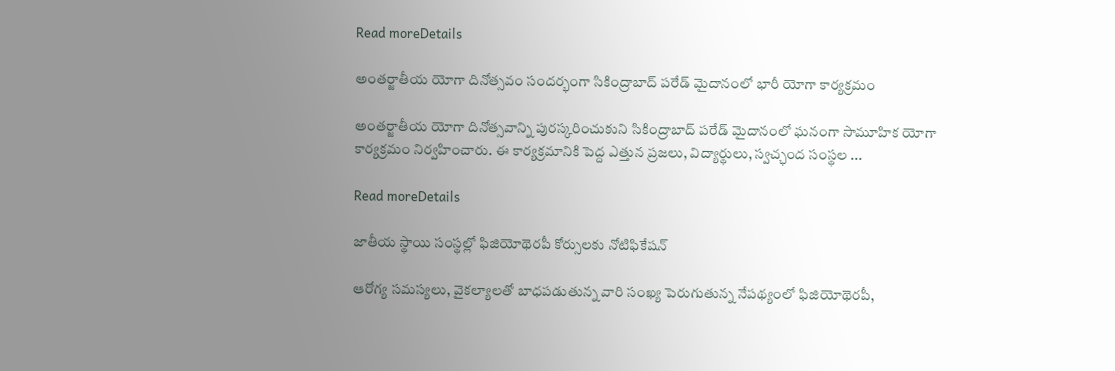Read moreDetails

అంతర్జాతీయ యోగా దినోత్సవం సందర్భంగా సికింద్రాబాద్ పరేడ్ మైదానంలో భారీ యోగా కార్యక్రమం

అంతర్జాతీయ యోగా దినోత్సవాన్ని పురస్కరించుకుని సికింద్రాబాద్ పరేడ్ మైదానంలో ఘనంగా సామూహిక యోగా కార్యక్రమం నిర్వహించారు. ఈ కార్యక్రమానికి పెద్ద ఎత్తున ప్రజలు, విద్యార్థులు, స్వచ్ఛంద సంస్థల ...

Read moreDetails

జాతీయ స్థాయి సంస్థల్లో ఫిజియోథెరపీ కోర్సులకు నోటిఫికేషన్

ఆరోగ్య సమస్యలు, వైకల్యాలతో బాధపడుతున్న వారి సంఖ్య పెరుగుతున్న నేపథ్యంలో ఫిజియోథెరపీ,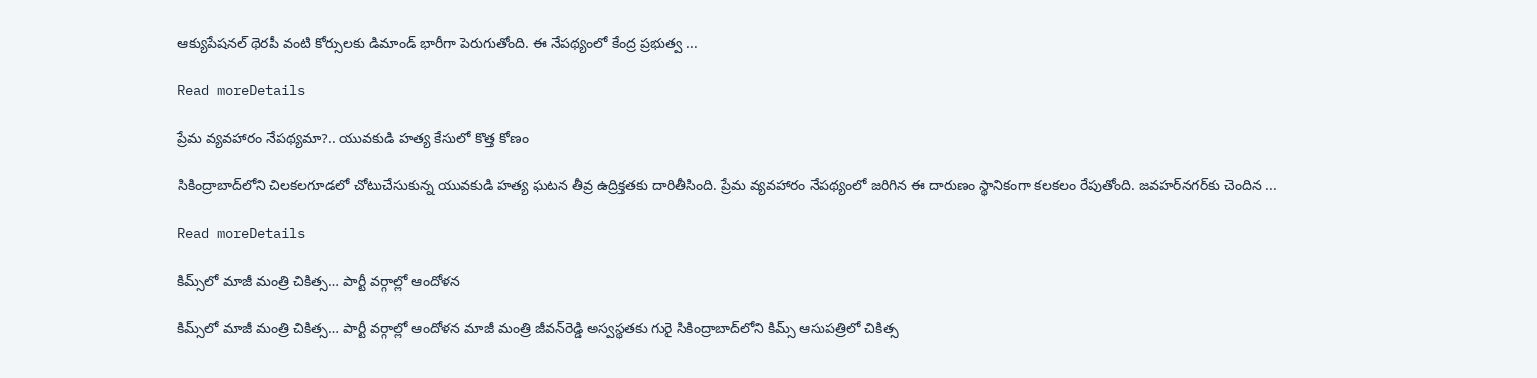ఆక్యుపేషనల్ థెరపీ వంటి కోర్సులకు డిమాండ్ భారీగా పెరుగుతోంది. ఈ నేపథ్యంలో కేంద్ర ప్రభుత్వ ...

Read moreDetails

ప్రేమ వ్యవహారం నేపథ్యమా?.. యువకుడి హత్య కేసులో కొత్త కోణం

సికింద్రాబాద్‌లోని చిలకలగూడలో చోటుచేసుకున్న యువకుడి హత్య ఘటన తీవ్ర ఉద్రిక్తతకు దారితీసింది. ప్రేమ వ్యవహారం నేపథ్యంలో జరిగిన ఈ దారుణం స్థానికంగా కలకలం రేపుతోంది. జవహర్‌నగర్‌కు చెందిన ...

Read moreDetails

కిమ్స్‌లో మాజీ మంత్రి చికిత్స… పార్టీ వర్గాల్లో ఆందోళన

కిమ్స్‌లో మాజీ మంత్రి చికిత్స… పార్టీ వర్గాల్లో ఆందోళన మాజీ మంత్రి జీవన్‌రెడ్డి అస్వస్థతకు గురై సికింద్రాబాద్‌లోని కిమ్స్‌ ఆసుపత్రిలో చికిత్స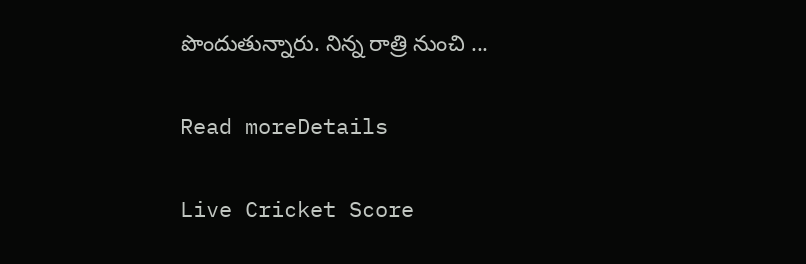పొందుతున్నారు. నిన్న రాత్రి నుంచి ...

Read moreDetails

Live Cricket Score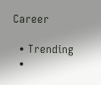Career

  • Trending
  •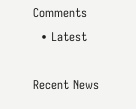Comments
  • Latest

Recent News